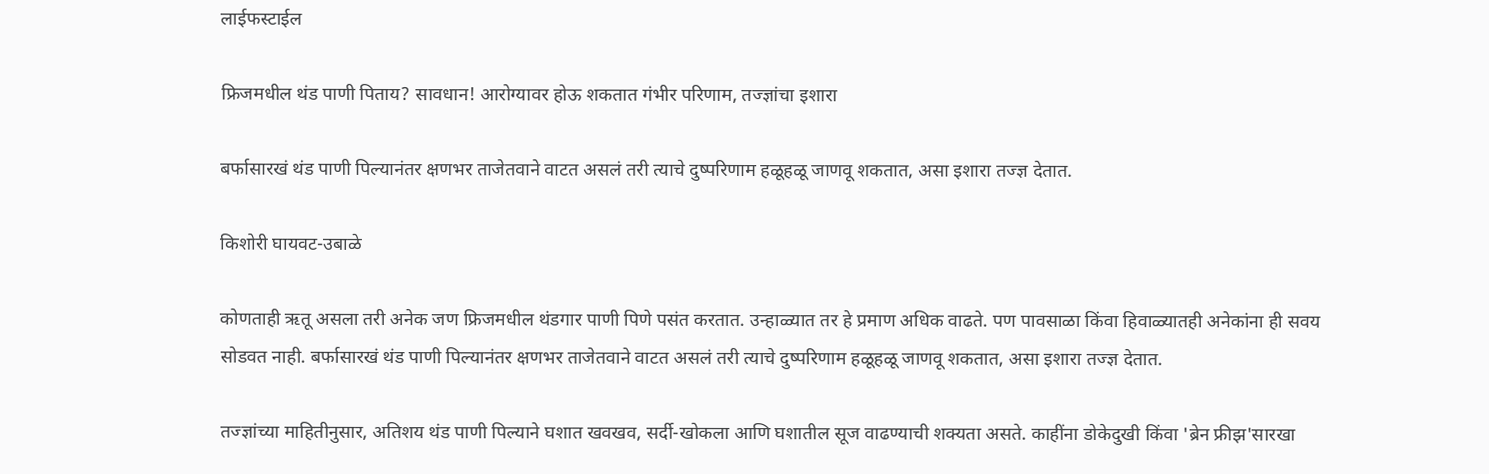लाईफस्टाईल

फ्रिजमधील थंड पाणी पिताय? सावधान! आरोग्यावर होऊ शकतात गंभीर परिणाम, तज्ज्ञांचा इशारा

बर्फासारखं थंड पाणी पिल्यानंतर क्षणभर ताजेतवाने वाटत असलं तरी त्याचे दुष्परिणाम हळूहळू जाणवू शकतात, असा इशारा तज्ज्ञ देतात.

किशोरी घायवट-उबाळे

कोणताही ऋतू असला तरी अनेक जण फ्रिजमधील थंडगार पाणी पिणे पसंत करतात. उन्हाळ्यात तर हे प्रमाण अधिक वाढते. पण पावसाळा किंवा हिवाळ्यातही अनेकांना ही सवय सोडवत नाही. बर्फासारखं थंड पाणी पिल्यानंतर क्षणभर ताजेतवाने वाटत असलं तरी त्याचे दुष्परिणाम हळूहळू जाणवू शकतात, असा इशारा तज्ज्ञ देतात.

तज्ज्ञांच्या माहितीनुसार, अतिशय थंड पाणी पिल्याने घशात खवखव, सर्दी-खोकला आणि घशातील सूज वाढण्याची शक्यता असते. काहींना डोकेदुखी किंवा 'ब्रेन फ्रीझ'सारखा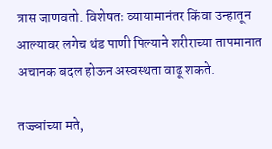त्रास जाणवतो. विशेषतः व्यायामानंतर किंवा उन्हातून आल्यावर लगेच थंड पाणी पिल्याने शरीराच्या तापमानात अचानक बदल होऊन अस्वस्थता वाढू शकते.

तज्ज्ञांच्या मते,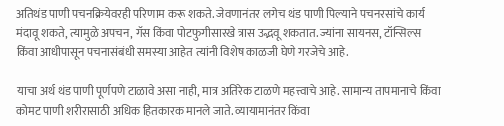अतिथंड पाणी पचनक्रियेवरही परिणाम करू शकते. जेवणानंतर लगेच थंड पाणी पिल्याने पचनरसांचे कार्य मंदावू शकते, त्यामुळे अपचन, गॅस किंवा पोटफुगीसारखे त्रास उद्भवू शकतात. ज्यांना सायनस, टॉन्सिल्स किंवा आधीपासून पचनासंबंधी समस्या आहेत त्यांनी विशेष काळजी घेणे गरजेचे आहे.

याचा अर्थ थंड पाणी पूर्णपणे टाळावे असा नाही, मात्र अतिरेक टाळणे महत्त्वाचे आहे. सामान्य तापमानाचे किंवा कोमट पाणी शरीरासाठी अधिक हितकारक मानले जाते. व्यायामानंतर किंवा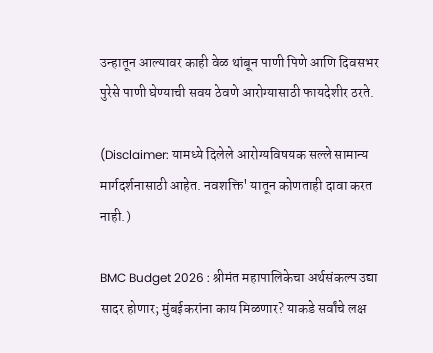उन्हातून आल्यावर काही वेळ थांबून पाणी पिणे आणि दिवसभर पुरेसे पाणी घेण्याची सवय ठेवणे आरोग्यासाठी फायदेशीर ठरते.

(Disclaimer: यामध्ये दिलेले आरोग्यविषयक सल्ले सामान्य मार्गदर्शनासाठी आहेत. नवशक्ति' यातून कोणताही दावा करत नाही.)

BMC Budget 2026 : श्रीमंत महापालिकेचा अर्थसंकल्प उद्या सादर होणार; मुंबईकरांना काय मिळणार? याकडे सर्वांचे लक्ष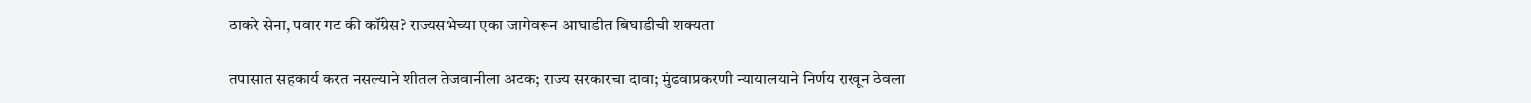ठाकरे सेना, पवार गट की कॉंग्रेस? राज्यसभेच्या एका जागेवरून आघाडीत बिघाडीची शक्यता

तपासात सहकार्य करत नसल्याने शीतल तेजवानीला अटक; राज्य सरकारचा दावा; मुंढवाप्रकरणी न्यायालयाने निर्णय राखून ठेवला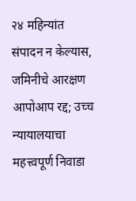२४ महिन्यांत संपादन न केल्यास, जमिनीचे आरक्षण आपोआप रद्द; उच्च न्यायालयाचा महत्त्वपूर्ण निवाडा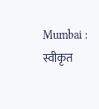Mumbai : स्वीकृत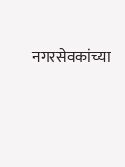नगरसेवकांच्या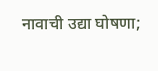नावाची उद्या घोषणा;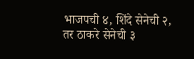भाजपची ४, शिंदे सेनेची २, तर ठाकरे सेनेची ३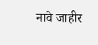नावे जाहीर